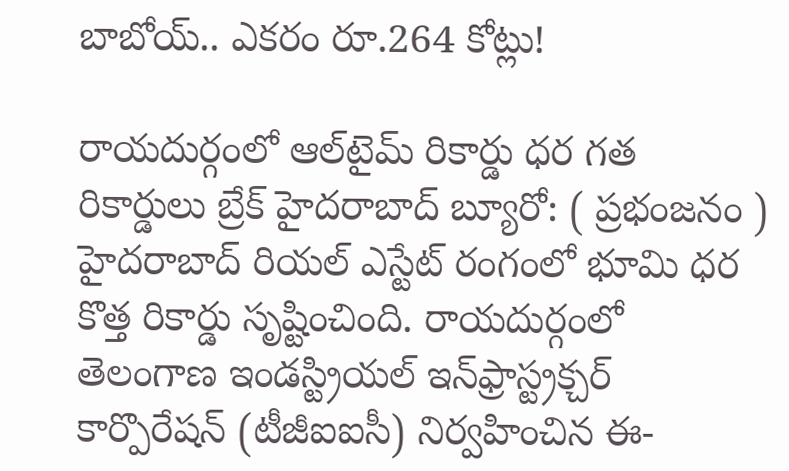బాబోయ్.. ఎకరం రూ.264 కోట్లు!

రాయదుర్గంలో ఆల్‌టైమ్ రికార్డు ధర గత రికార్డులు బ్రేక్ హైదరాబాద్ బ్యూరో: ( ప్రభంజనం ) హైదరాబాద్ రియల్ ఎస్టేట్ రంగంలో భూమి ధర కొత్త రికార్డు సృష్టించింది. రాయదుర్గంలో తెలంగాణ ఇండస్ట్రియల్ ఇన్‌ఫ్రాస్ట్రక్చర్ కార్పొరేషన్ (టీజీఐఐసీ) నిర్వహించిన ఈ-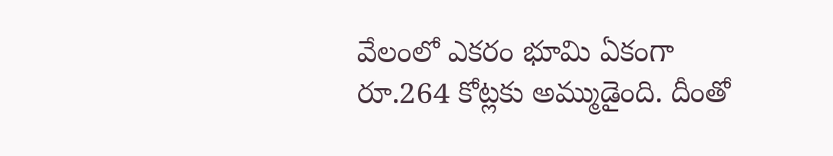వేలంలో ఎకరం భూమి ఏకంగా రూ.264 కోట్లకు అమ్ముడైంది. దీంతో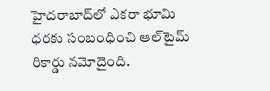హైదరాబాద్‌లో ఎకరా భూమి ధరకు సంబంధించి ఆల్‌టైమ్ రికార్డు నమోదైంది.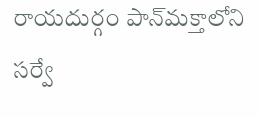రాయదుర్గం పాన్‌మక్తాలోని సర్వే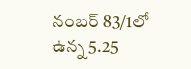నంబర్ 83/1లో ఉన్న 5.25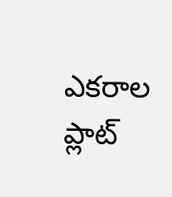ఎకరాల ప్లాట్‌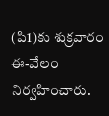(పి1)కు శుక్రవారం ఈ-వేలం నిర్వహించారు.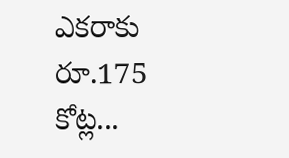ఎకరాకు రూ.175 కోట్ల...